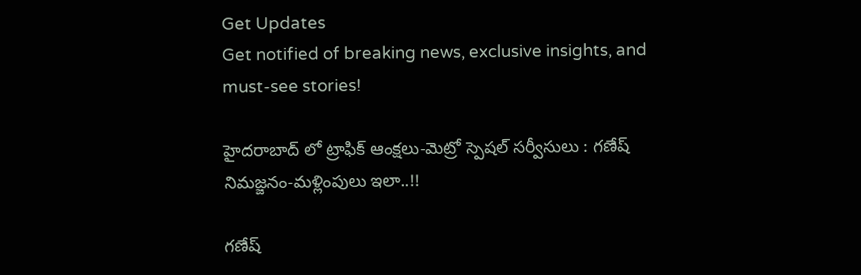Get Updates
Get notified of breaking news, exclusive insights, and must-see stories!

హైదరాబాద్ లో ట్రాఫిక్ ఆంక్షలు-మెట్రో స్పెషల్‌ సర్వీసులు : గణేష్ నిమజ్జనం-మళ్లింపులు ఇలా..!!

గణేష్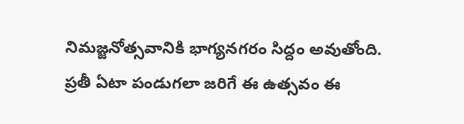నిమజ్జనోత్సవానికి భాగ్యనగరం సిద్దం అవుతోంది. ప్రతీ ఏటా పండుగలా జరిగే ఈ ఉత్సవం ఈ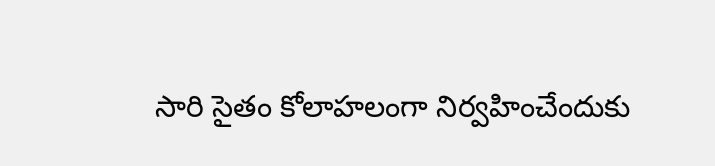సారి సైతం కోలాహలంగా నిర్వహించేందుకు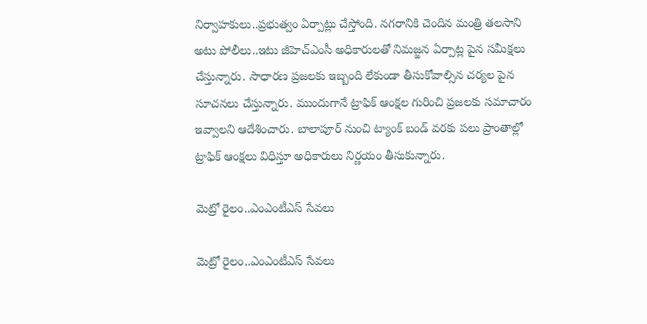నిర్వాహకులు..ప్రభుత్వం ఏర్పాట్లు చేస్తోంది. నగరానికి చెందిన మంత్రి తలసాని అటు పోలీలు..ఇటు జీహెచ్ఎంసీ అధికారులతో నిమజ్జన ఏర్పాట్ల పైన సమీక్షలు చేస్తున్నారు. సాధారణ ప్రజలకు ఇబ్బంది లేకుండా తీసుకోవాల్సిన చర్యల పైన సూచనలు చేస్తున్నారు. ముందుగానే ట్రాఫిక్ ఆంక్షల గురించి ప్రజలకు సమాచారం ఇవ్వాలని ఆదేశించారు. బాలాపూర్ నుంచి ట్యాంక్ బండ్ వరకు పలు ప్రాంతాల్లో ట్రాఫిక్ ఆంక్షలు విధిస్తూ అధికారులు నిర్ణయం తీసుకున్నారు.

మెట్రో రైలం..ఎంఎంటీఎస్ సేవలు

మెట్రో రైలం..ఎంఎంటీఎస్ సేవలు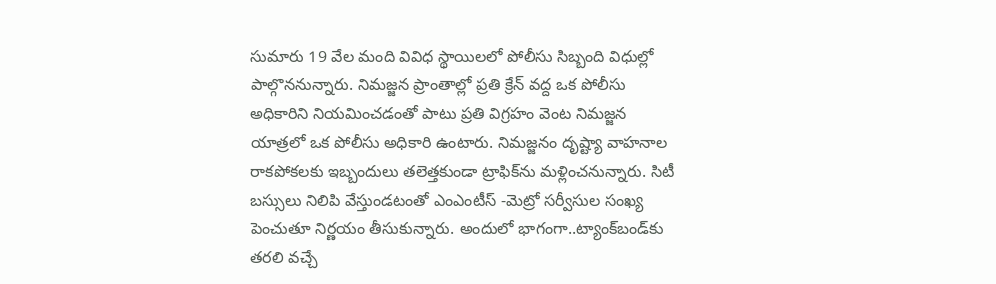సుమారు 19 వేల మంది వివిధ స్థాయిలలో పోలీసు సిబ్బంది విధుల్లో పాల్గొననున్నారు. నిమజ్జన ప్రాంతాల్లో ప్రతి క్రేన్‌ వద్ద ఒక పోలీసు అధికారిని నియమించడంతో పాటు ప్రతి విగ్రహం వెంట నిమజ్జన యాత్రలో ఒక పోలీసు అధికారి ఉంటారు. నిమజ్జనం దృష్ట్యా వాహనాల రాకపోకలకు ఇబ్బందులు తలెత్తకుండా ట్రాఫిక్‌ను మళ్లించనున్నారు. సిటీ బస్సులు నిలిపి వేస్తుండటంతో ఎంఎంటీస్ -మెట్రో సర్వీసుల సంఖ్య పెంచుతూ నిర్ణయం తీసుకున్నారు. అందులో భాగంగా..ట్యాంక్‌బండ్‌కు తరలి వచ్చే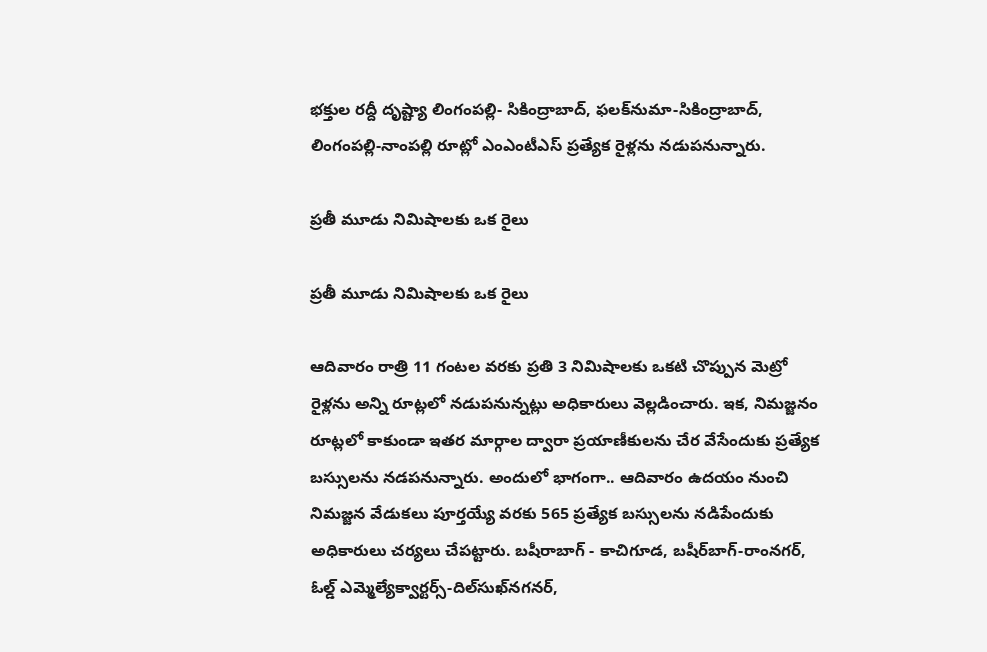భక్తుల రద్దీ దృష్ట్యా లింగంపల్లి- సికింద్రాబాద్, ఫలక్‌నుమా-సికింద్రాబాద్, లింగంపల్లి-నాంపల్లి రూట్లో ఎంఎంటీఎస్‌ ప్రత్యేక రైళ్లను నడుపనున్నారు.

ప్రతీ మూడు నిమిషాలకు ఒక రైలు

ప్రతీ మూడు నిమిషాలకు ఒక రైలు

ఆదివారం రాత్రి 11 గంటల వరకు ప్రతి 3 నిమిషాలకు ఒకటి చొప్పున మెట్రో రైళ్లను అన్ని రూట్లలో నడుపనున్నట్లు అధికారులు వెల్లడించారు. ఇక, నిమజ్జనం రూట్లలో కాకుండా ఇతర మార్గాల ద్వారా ప్రయాణీకులను చేర వేసేందుకు ప్రత్యేక బస్సులను నడపనున్నారు. అందులో భాగంగా.. ఆదివారం ఉదయం నుంచి నిమజ్జన వేడుకలు పూర్తయ్యే వరకు 565 ప్రత్యేక బస్సులను నడిపేందుకు అధికారులు చర్యలు చేపట్టారు. బషీరాబాగ్‌ - కాచిగూడ, బషీర్‌బాగ్‌-రాంనగర్, ఓల్డ్‌ ఎమ్మెల్యేక్వార్టర్స్‌-దిల్‌సుఖ్‌నగనర్,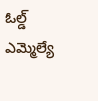ఓల్డ్‌ ఎమ్మెల్యే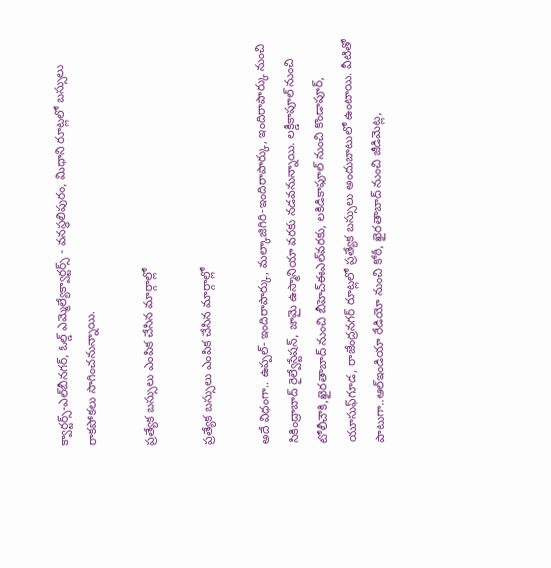క్వార్టర్స్‌-ఎల్‌బీనగర్, ఓల్డ్‌ ఎమ్మెల్యేక్వార్టర్స్‌ - వనస్థలిపురం, మిధాని రూట్లలో బస్సులు రాకపోకలు సాగించనున్నాయి.

ప్రత్యేక బస్సులు ఎంపిక చేసిన మార్గాల్లో

ప్రత్యేక బస్సులు ఎంపిక చేసిన మార్గాల్లో

అదే విధంగా.. ఉప్పల్‌- ఇందిరాపార్కు, మల్కాజిగిరి-ఇందిరాపార్కు, ఇందిరాపార్కు నుంచి సికింద్రాబాద్‌ రైల్వేస్టేషన్, జామై ఉస్మానియా వరకు నడవనున్నాయి. లక్డీకాపూల్‌ నుంచి టోలీచౌకి,ఖైరతాబాద్‌ నుంచి బీహెచ్‌ఈఎల్‌వరకు, లకిడికాఫూల్‌ నుంచి కొండాపూర్, యూసుఫ్‌గూడ, రాజేంద్రనగర్‌ రూట్లలో ప్రత్యేక బస్సులు అందుబాటులో ఉంటాయి. వీటితో పాటుగా..ఆల్‌ఇండియా రేడియో నుంచి కోఠీ, ఖైరతాబాద్‌ నుంచి జీడిమెట్ల,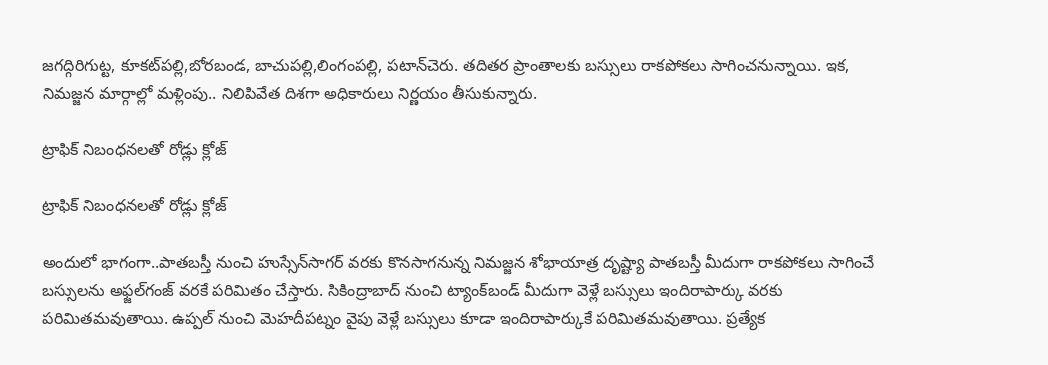జగద్గిరిగుట్ట, కూకట్‌పల్లి,బోరబండ, బాచుపల్లి,లింగంపల్లి, పటాన్‌చెరు. తదితర ప్రాంతాలకు బస్సులు రాకపోకలు సాగించనున్నాయి. ఇక, నిమజ్జన మార్గాల్లో మళ్లింపు.. నిలిపివేత దిశగా అధికారులు నిర్ణయం తీసుకున్నారు.

ట్రాఫిక్ నిబంధనలతో రోడ్లు క్లోజ్

ట్రాఫిక్ నిబంధనలతో రోడ్లు క్లోజ్

అందులో భాగంగా..పాతబస్తీ నుంచి హుస్సేన్‌సాగర్‌ వరకు కొనసాగనున్న నిమజ్జన శోభాయాత్ర దృష్ట్యా పాతబస్తీ మీదుగా రాకపోకలు సాగించే బస్సులను అఫ్జల్‌గంజ్‌ వరకే పరిమితం చేస్తారు. సికింద్రాబాద్‌ నుంచి ట్యాంక్‌బండ్‌ మీదుగా వెళ్లే బస్సులు ఇందిరాపార్కు వరకు పరిమితమవుతాయి. ఉప్పల్‌ నుంచి మెహదీపట్నం వైపు వెళ్లే బస్సులు కూడా ఇందిరాపార్కుకే పరిమితమవుతాయి. ప్రత్యేక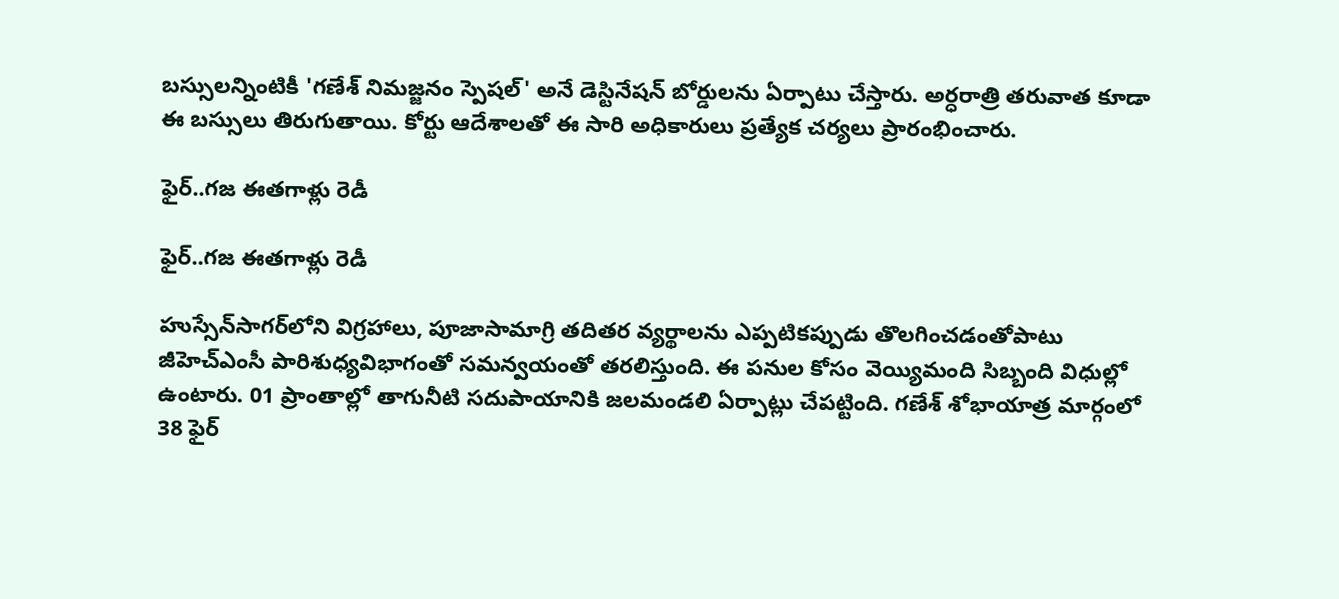బస్సులన్నింటికీ 'గణేశ్‌ నిమజ్జనం స్పెషల్‌' అనే డెస్టినేషన్‌ బోర్డులను ఏర్పాటు చేస్తారు. అర్ధరాత్రి తరువాత కూడా ఈ బస్సులు తిరుగుతాయి. కోర్టు ఆదేశాలతో ఈ సారి అధికారులు ప్రత్యేక చర్యలు ప్రారంభించారు.

ఫైర్..గజ ఈతగాళ్లు రెడీ

ఫైర్..గజ ఈతగాళ్లు రెడీ

హుస్సేన్‌సాగర్‌లోని విగ్రహాలు, పూజాసామాగ్రి తదితర వ్యర్థాలను ఎప్పటికప్పుడు తొలగించడంతోపాటు జీహెచ్‌ఎంసీ పారిశుధ్యవిభాగంతో సమన్వయంతో తరలిస్తుంది. ఈ పనుల కోసం వెయ్యిమంది సిబ్బంది విధుల్లో ఉంటారు. 01 ప్రాంతాల్లో తాగునీటి సదుపాయానికి జలమండలి ఏర్పాట్లు చేపట్టింది. గణేశ్‌ శోభాయాత్ర మార్గంలో 38 ఫైర్‌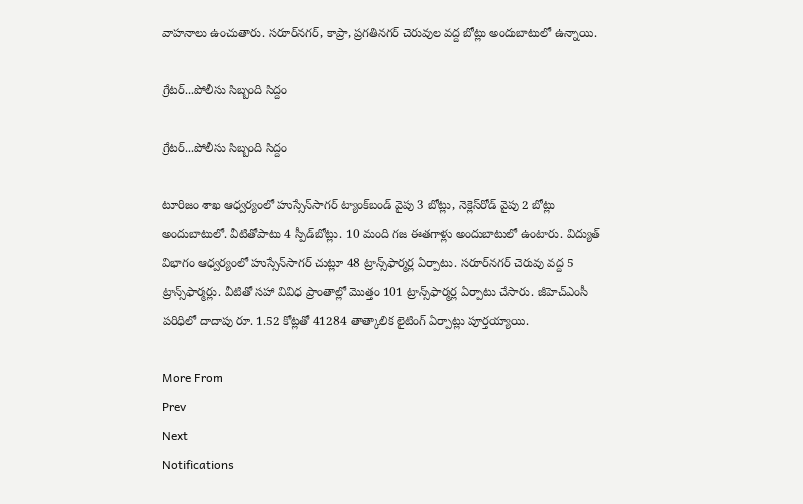వాహనాలు ఉంచుతారు. సరూర్‌నగర్, కాప్రా, ప్రగతినగర్‌ చెరువుల వద్ద బోట్లు అందుబాటులో ఉన్నాయి.

గ్రేటర్...పోలీసు సిబ్బంది సిద్దం

గ్రేటర్...పోలీసు సిబ్బంది సిద్దం

టూరిజం శాఖ ఆధ్వర్యంలో హుస్సేన్‌సాగర్‌ ట్యాంక్‌బండ్‌ వైపు 3 బోట్లు, నెక్లెస్‌రోడ్‌ వైపు 2 బోట్లు అందుబాటులో. వీటితోపాటు 4 స్పీడ్‌బోట్లు. 10 మంది గజ ఈతగాళ్లు అందుబాటులో ఉంటారు. విద్యుత్‌ విభాగం ఆధ్వర్యంలో హుస్సేన్‌సాగర్‌ చుట్లూ 48 ట్రాన్స్‌ఫార్మర్ల ఏర్పాటు. సరూర్‌నగర్‌ చెరువు వద్ద 5 ట్రాన్స్‌ఫార్మర్లు. వీటితో సహా వివిధ ప్రాంతాల్లో మొత్తం 101 ట్రాన్స్‌ఫార్మర్ల ఏర్పాటు చేసారు. జీహెచ్‌ఎంసీ పరిధిలో దాదాపు రూ. 1.52 కోట్లతో 41284 తాత్కాలిక లైటింగ్‌ ఏర్పాట్లు పూర్తయ్యాయి.

More From
Prev
Next
Notifications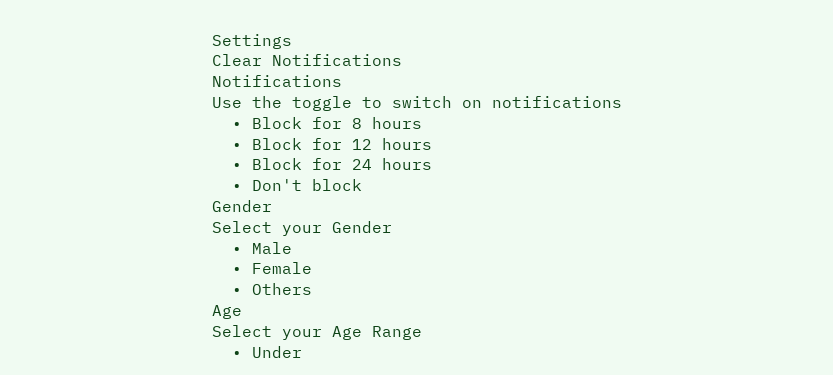Settings
Clear Notifications
Notifications
Use the toggle to switch on notifications
  • Block for 8 hours
  • Block for 12 hours
  • Block for 24 hours
  • Don't block
Gender
Select your Gender
  • Male
  • Female
  • Others
Age
Select your Age Range
  • Under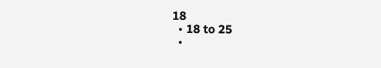18
  • 18 to 25
  •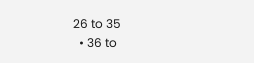26 to 35
  • 36 to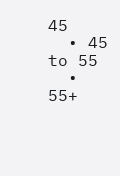45
  • 45 to 55
  • 55+